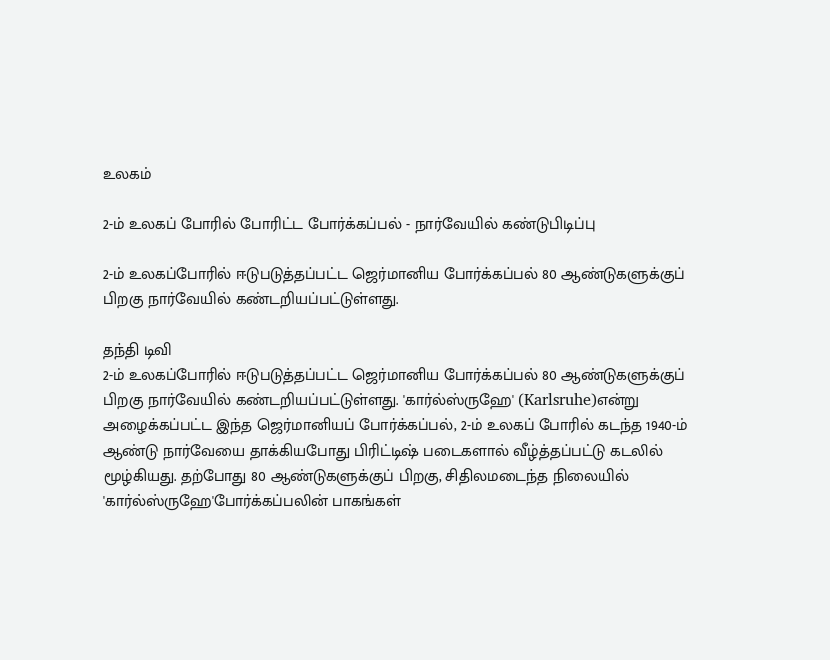உலகம்

2-ம் உலகப் போரில் போரிட்ட போர்க்கப்பல் - நார்வேயில் கண்டுபிடிப்பு

2-ம் உலகப்போரில் ஈடுபடுத்தப்பட்ட ஜெர்மானிய போர்க்கப்பல் 80 ஆண்டுகளுக்குப் பிறகு நார்வேயில் கண்டறியப்பட்டுள்ளது.

தந்தி டிவி
2-ம் உலகப்போரில் ஈடுபடுத்தப்பட்ட ஜெர்மானிய போர்க்கப்பல் 80 ஆண்டுகளுக்குப் பிறகு நார்வேயில் கண்டறியப்பட்டுள்ளது. 'கார்ல்ஸ்ருஹே' (Karlsruhe)என்று அழைக்கப்பட்ட இந்த ஜெர்மானியப் போர்க்கப்பல், 2-ம் உலகப் போரில் கடந்த 1940-ம் ஆண்டு நார்வேயை தாக்கியபோது பிரிட்டிஷ் படைகளால் வீழ்த்தப்பட்டு கடலில் மூழ்கியது. தற்போது 80 ஆண்டுகளுக்குப் பிறகு, சிதிலமடைந்த நிலையில் 'கார்ல்ஸ்ருஹே'போர்க்கப்பலின் பாகங்கள்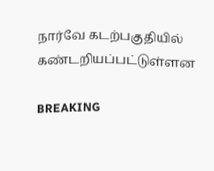நார்வே கடற்பகுதியில் கண்டறியப்பட்டுள்ளன

BREAKING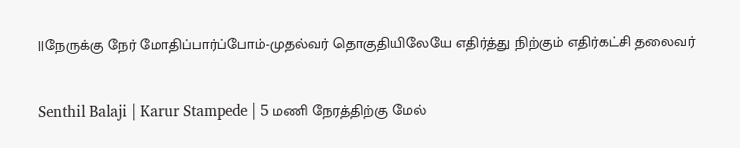||நேருக்கு நேர் மோதிப்பார்ப்போம்-முதல்வர் தொகுதியிலேயே எதிர்த்து நிற்கும் எதிர்கட்சி தலைவர்

Senthil Balaji | Karur Stampede | 5 மணி நேரத்திற்கு மேல்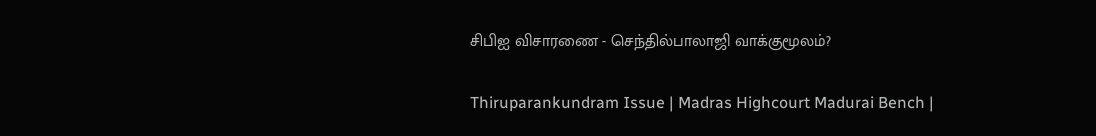சிபிஐ விசாரணை - செந்தில்பாலாஜி வாக்குமூலம்?

Thiruparankundram Issue | Madras Highcourt Madurai Bench |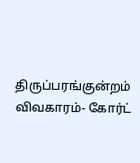திருப்பரங்குன்றம் விவகாரம்- கோர்ட்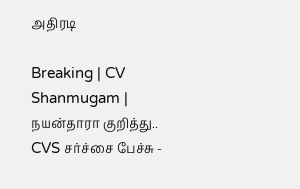அதிரடி

Breaking | CV Shanmugam | நயன்தாரா குறித்து.. CVS சர்ச்சை பேச்சு -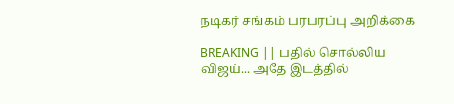நடிகர் சங்கம் பரபரப்பு அறிக்கை

BREAKING || பதில் சொல்லிய விஜய்... அதே இடத்தில்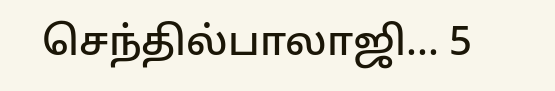செந்தில்பாலாஜி... 5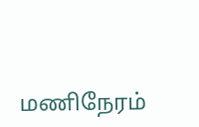மணிநேரம்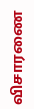விசாரணை